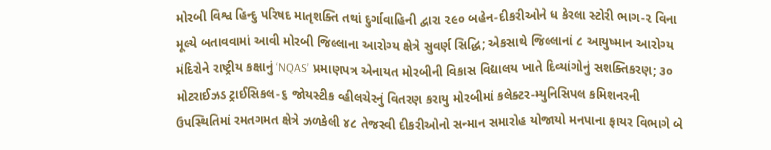મોરબી વિશ્વ હિન્દુ પરિષદ માતૃશક્તિ તથાં દુર્ગાવાહિની દ્વારા ૨૯૦ બહેન-દીકરીઓને ધ કેરલા સ્ટોરી ભાગ-૨ વિના મૂલ્યે બતાવવામાં આવી મોરબી જિલ્લાના આરોગ્ય ક્ષેત્રે સુવર્ણ સિદ્ધિ; એકસાથે જિલ્લાનાં ૮ આયુષ્માન આરોગ્ય મંદિરોને રાષ્ટ્રીય કક્ષાનું ‘NQAS’ પ્રમાણપત્ર એનાયત મોરબીની વિકાસ વિદ્યાલય ખાતે દિવ્યાંગોનું સશક્તિકરણ; ૩૦ મોટરાઈઝડ ટ્રાઈસિકલ-૬ જોયસ્ટીક વ્હીલચેરનું વિતરણ કરાયુ મોરબીમાં કલેક્ટર-મ્યુનિસિપલ કમિશનરની ઉપસ્થિતિમાં રમતગમત ક્ષેત્રે ઝળકેલી ૪૮ તેજસ્વી દીકરીઓનો સન્માન સમારોહ યોજાયો મનપાના ફાયર વિભાગે બે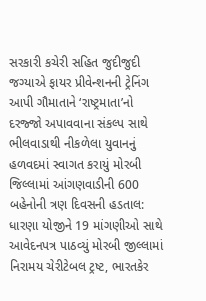સરકારી કચેરી સહિત જુદીજુદી જગ્યાએ ફાયર પ્રીવેન્શનની ટ્રેનિંગ આપી ગૌમાતાને ‘રાષ્ટ્રમાતા’નો દરજ્જો અપાવવાના સંકલ્પ સાથે ભીલવાડાથી નીકળેલા યુવાનનું હળવદમાં સ્વાગત કરાયું મોરબી જિલ્લામાં આંગણવાડીની 600 બહેનોની ત્રણ દિવસની હડતાલ: ધારણા યોજીને 19 માંગણીઓ સાથે આવેદનપત્ર પાઠવ્યું મોરબી જીલ્લામાં નિરામય ચેરીટેબલ ટ્રષ્ટ, ભારતકેર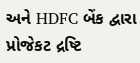અને HDFC બેંક દ્વારા પ્રોજેકટ દ્રષ્ટિ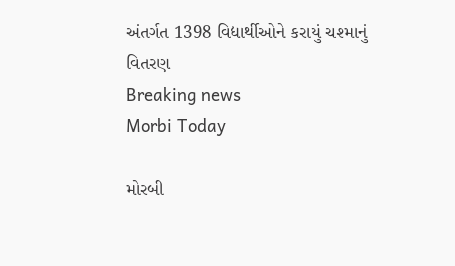અંતર્ગત 1398 વિદ્યાર્થીઓને કરાયું ચશ્માનું વિતરણ
Breaking news
Morbi Today

મોરબી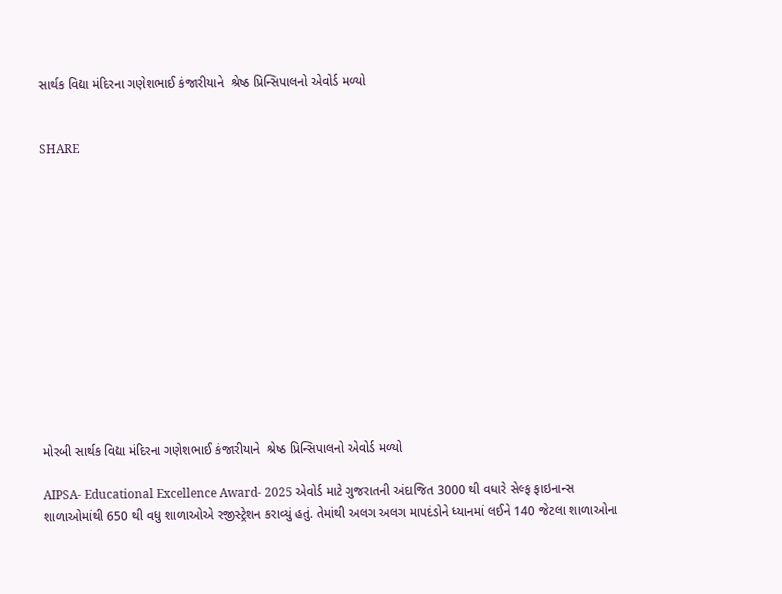સાર્થક વિદ્યા મંદિરના ગણેશભાઈ કંજારીયાને  શ્રેષ્ઠ પ્રિન્સિપાલનો એવોર્ડ મળ્યો


SHARE













મોરબી સાર્થક વિદ્યા મંદિરના ગણેશભાઈ કંજારીયાને  શ્રેષ્ઠ પ્રિન્સિપાલનો એવોર્ડ મળ્યો

AIPSA- Educational Excellence Award- 2025 એવોર્ડ માટે ગુજરાતની અંદાજિત 3000 થી વધારે સેલ્ફ ફાઇનાન્સ શાળાઓમાંથી 650 થી વધુ શાળાઓએ રજીસ્ટ્રેશન કરાવ્યું હતું. તેમાંથી અલગ અલગ માપદંડોને ધ્યાનમાં લઈને 140 જેટલા શાળાઓના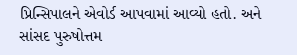પ્રિન્સિપાલને એવોર્ડ આપવામાં આવ્યો હતો. અને સાંસદ પુરુષોત્તમ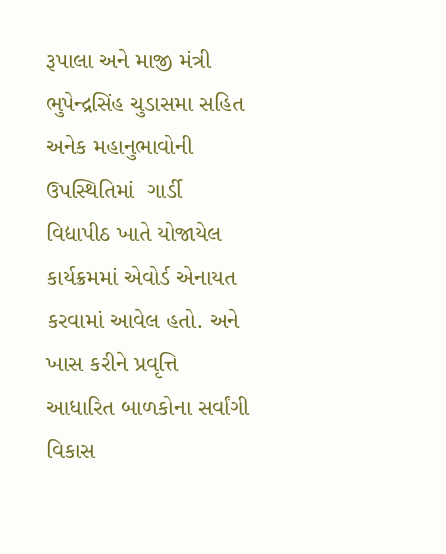રૂપાલા અને માજી મંત્રી ભુપેન્દ્રસિંહ ચુડાસમા સહિત અનેક મહાનુભાવોની ઉપસ્થિતિમાં  ગાર્ડી વિદ્યાપીઠ ખાતે યોજાયેલ કાર્યક્રમમાં એવોર્ડ એનાયત કરવામાં આવેલ હતો. અને ખાસ કરીને પ્રવૃત્તિ આધારિત બાળકોના સર્વાંગી વિકાસ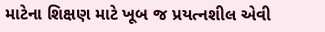માટેના શિક્ષણ માટે ખૂબ જ પ્રયત્નશીલ એવી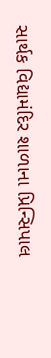સાર્થક વિદ્યામંદિર શાળાના પ્રિન્સિપાલ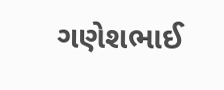ગણેશભાઈ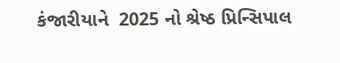કંજારીયાને  2025 નો શ્રેષ્ઠ પ્રિન્સિપાલ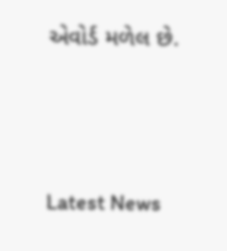એવોર્ડ મળેલ છે.




Latest News